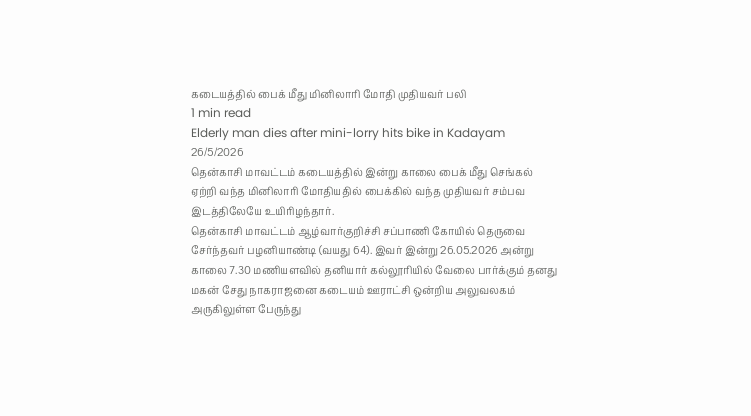கடையத்தில் பைக் மீது மினிலாரி மோதி முதியவர் பலி
1 min read
Elderly man dies after mini-lorry hits bike in Kadayam
26/5/2026
தென்காசி மாவட்டம் கடையத்தில் இன்று காலை பைக் மீது செங்கல் ஏற்றி வந்த மினிலாரி மோதியதில் பைக்கில் வந்த முதியவர் சம்பவ இடத்திலேயே உயிரிழந்தார்.
தென்காசி மாவட்டம் ஆழ்வார்குறிச்சி சப்பாணி கோயில் தெருவை சேர்ந்தவர் பழனியாண்டி (வயது 64). இவர் இன்று 26.05.2026 அன்று காலை 7.30 மணியளவில் தனியார் கல்லூரியில் வேலை பார்க்கும் தனது மகன் சேது நாகராஜனை கடையம் ஊராட்சி ஒன்றிய அலுவலகம் அருகிலுள்ள பேருந்து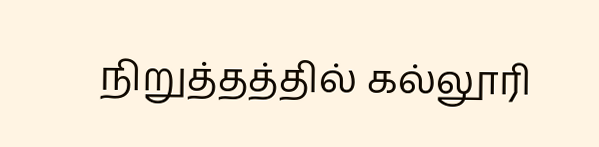நிறுத்தத்தில் கல்லூரி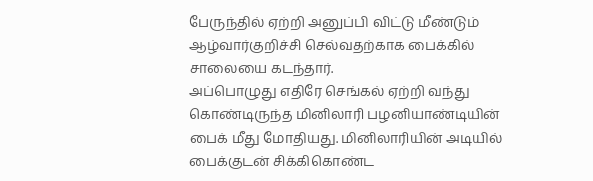பேருந்தில் ஏற்றி அனுப்பி விட்டு மீண்டும் ஆழ்வார்குறிச்சி செல்வதற்காக பைக்கில் சாலையை கடந்தார்.
அப்பொழுது எதிரே செங்கல் ஏற்றி வந்து கொண்டிருந்த மினிலாரி பழனியாண்டியின் பைக் மீது மோதியது. மினிலாரியின் அடியில் பைக்குடன் சிக்கிகொண்ட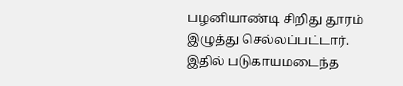பழனியாண்டி சிறிது தூரம் இழுத்து செல்லப்பட்டார். இதில் படுகாயமடைந்த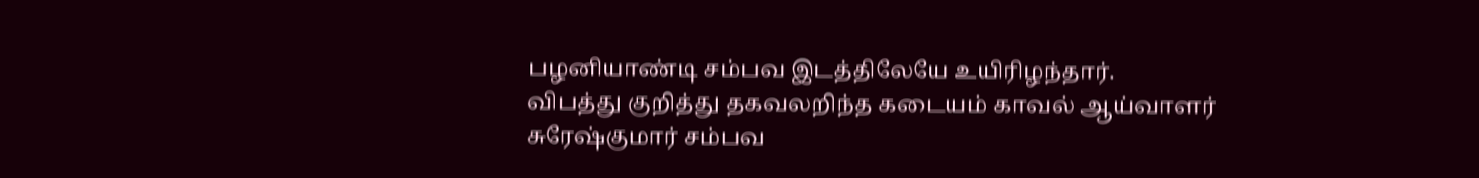பழனியாண்டி சம்பவ இடத்திலேயே உயிரிழந்தார்.
விபத்து குறித்து தகவலறிந்த கடையம் காவல் ஆய்வாளர் சுரேஷ்குமார் சம்பவ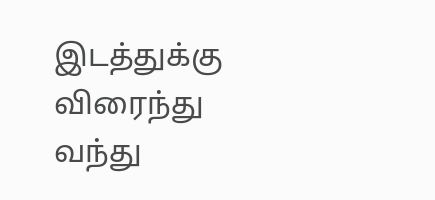இடத்துக்கு விரைந்து வந்து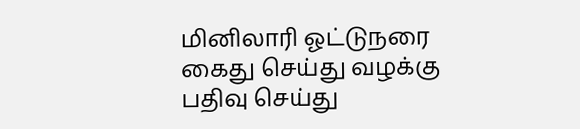மினிலாரி ஓட்டுநரை கைது செய்து வழக்கு பதிவு செய்து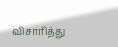விசாரித்து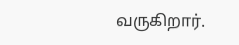வருகிறார்.